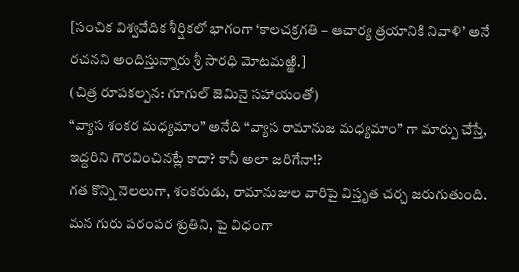[సంచిక విశ్వవేదిక శీర్షికలో భాగంగా ‘కాలచక్రగతి – ఆచార్య త్రయానికి నివాళి’ అనే రచనని అందిస్తున్నారు శ్రీ సారధి మోటమఱ్ఱి.]
(చిత్ర రూపకల్పన: గూగుల్ జెమినై సహాయంతో)
“వ్యాస శంకర మధ్యమాం” అనేది “వ్యాస రామానుజ మధ్యమాం” గా మార్పు చేస్తే, ఇద్దరిని గౌరవించినట్లే కాదా? కానీ అలా జరిగేనా!?
గత కొన్ని నెలలుగా, శంకరుడు, రామానుజుల వారిపై విస్తృత చర్చ జరుగుతుంది. మన గురు పరంపర శ్రుతిని, పై విధంగా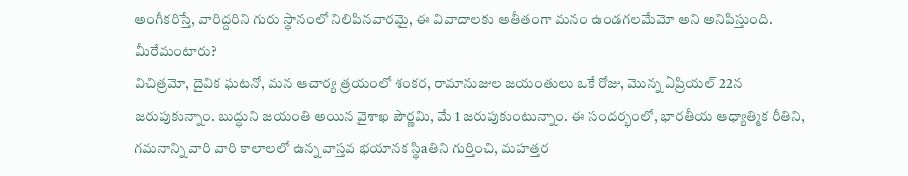అంగీకరిస్తే, వారిద్దరిని గురు స్థానంలో నిలిపినవారమై, ఈ వివాదాలకు అతీతంగా మనం ఉండగలమేమో అని అనిపిస్తుంది. మీరేమంటారు?
విచిత్రమో, దైవిక ఘటనో, మన ఆచార్య త్రయంలో శంకర, రామానుజుల జయంతులు ఒకే రోజు, మొన్న ఏప్రియల్ 22న జరుపుకున్నాం. బుద్ధుని జయంతి అయిన వైశాఖ పౌర్ణమి, మే 1 జరుపుకుంటున్నాం. ఈ సందర్భంలో, భారతీయ ఆధ్యాత్మిక రీతిని, గమనాన్ని వారి వారి కాలాలలో ఉన్న వాస్తవ భయానక స్థిaతిని గుర్తించి, మహత్తర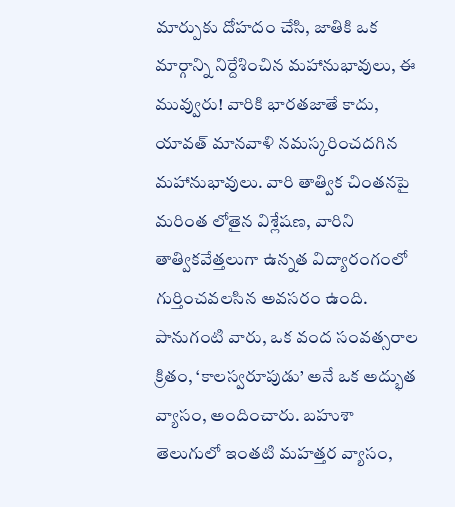మార్పుకు దోహదం చేసి, జాతికి ఒక మార్గాన్ని నిర్దేశించిన మహానుభావులు, ఈ మువ్వురు! వారికి భారతజాతే కాదు, యావత్ మానవాళి నమస్కరించదగిన మహానుభావులు. వారి తాత్విక చింతనపై మరింత లోతైన విశ్లేషణ, వారిని తాత్వికవేత్తలుగా ఉన్నత విద్యారంగంలో గుర్తించవలసిన అవసరం ఉంది.
పానుగంటి వారు, ఒక వంద సంవత్సరాల క్రితం, ‘కాలస్వరూపుడు’ అనే ఒక అద్భుత వ్యాసం, అందించారు. బహుశా తెలుగులో ఇంతటి మహత్తర వ్యాసం,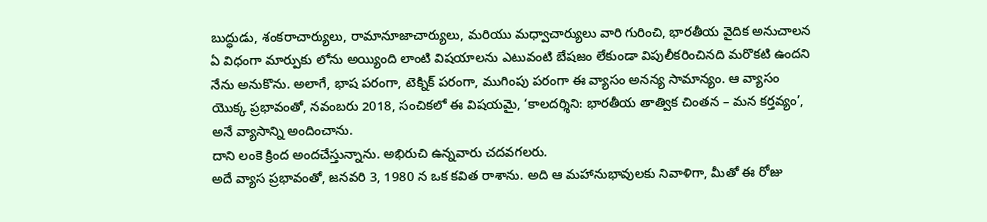బుద్ధుడు, శంకరాచార్యులు, రామానూజాచార్యులు, మరియు మధ్వాచార్యులు వారి గురించి, భారతీయ వైదిక అనుచాలన ఏ విధంగా మార్పుకు లోను అయ్యింది లాంటి విషయాలను ఎటువంటి బేషజం లేకుండా విపులీకరించినది మరొకటి ఉందని నేను అనుకొను. అలాగే, భాష పరంగా, టెక్నిక్ పరంగా, ముగింపు పరంగా ఈ వ్యాసం అనన్య సామాన్యం. ఆ వ్యాసం యొక్క ప్రభావంతో, నవంబరు 2018, సంచికలో ఈ విషయమై, ‘కాలదర్శిని: భారతీయ తాత్విక చింతన – మన కర్తవ్యం’, అనే వ్యాసాన్ని అందించాను.
దాని లంకె క్రింద అందచేస్తున్నాను. అభిరుచి ఉన్నవారు చదవగలరు.
అదే వ్యాస ప్రభావంతో, జనవరి 3, 1980 న ఒక కవిత రాశాను. అది ఆ మహానుభావులకు నివాళిగా, మీతో ఈ రోజు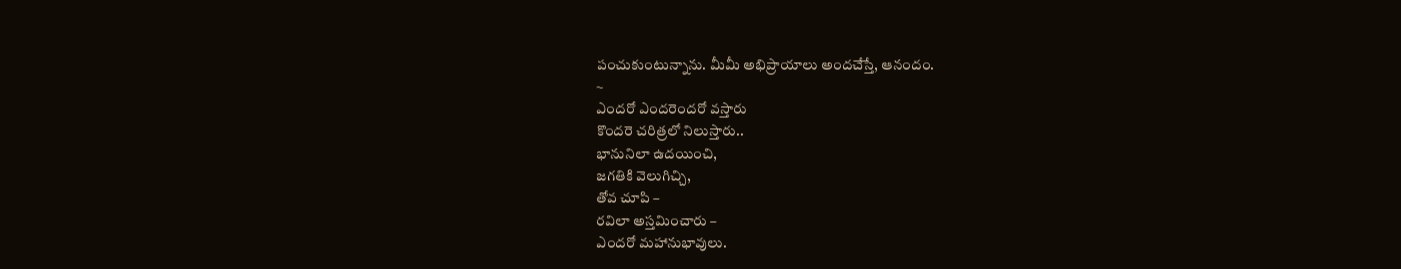పంచుకుంటున్నాను. మీమీ అభిప్రాయాలు అందచేస్తే, ఆనందం.
~
ఎందరో ఎందరెందరో వస్తారు
కొందరె చరిత్రలో నిలుస్తారు..
భానునిలా ఉదయించి,
జగతికి వెలుగిచ్చి,
తోవ చూపి –
రవిలా అస్తమించారు –
ఎందరో మహానుభావులు.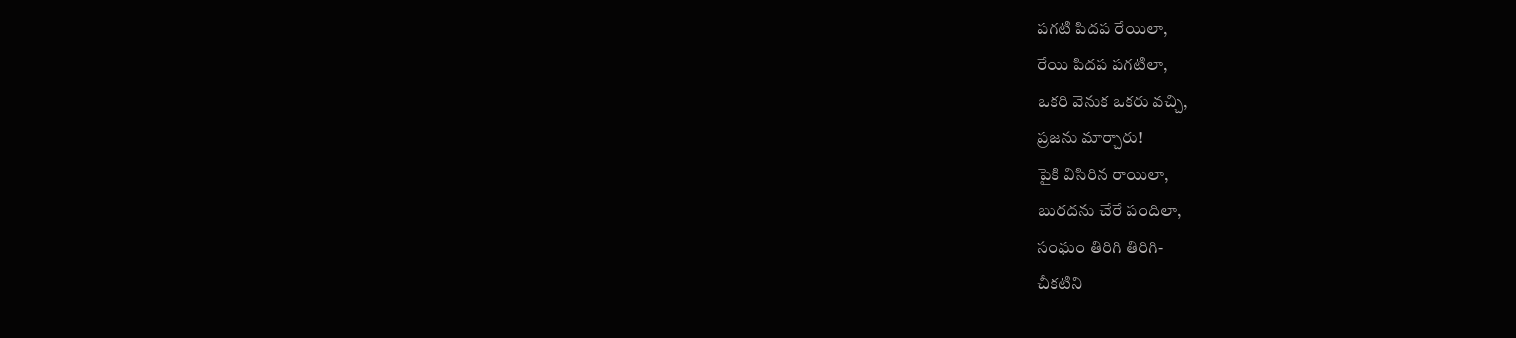పగటి పిదప రేయిలా,
రేయి పిదప పగటిలా,
ఒకరి వెనుక ఒకరు వచ్చి,
ప్రజను మార్చారు!
పైకి విసిరిన రాయిలా,
బురదను చేరే పందిలా,
సంఘం తిరిగి తిరిగి-
చీకటిని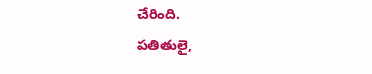చేరింది.
పతితులై,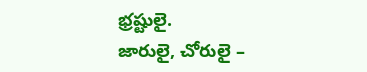భ్రష్టులై.
జారులై, చోరులై –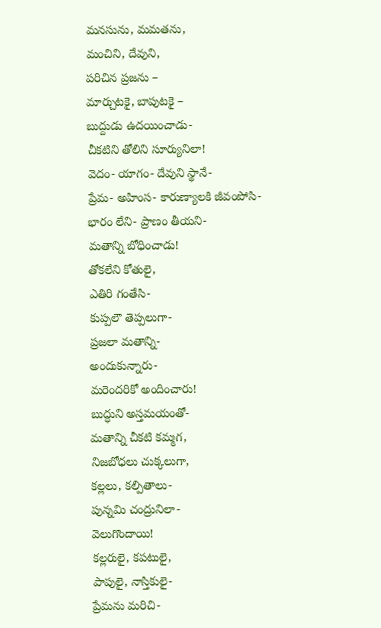మనసును, మమతను,
మంచిని, దేవుని,
పరిచిన ప్రజను –
మార్చుటకై, బాపుటకై –
బుద్దుడు ఉదయించాడు-
చీకటిని తోలిని సూర్యునిలా!
వెదం- యాగం- దేవుని స్థానే-
ప్రేమ- అహింస- కారుణ్యాలకి జీవంపోసి-
భారం లేని- ప్రాణం తీయని-
మతాన్ని బోధించాడు!
తోకలేని కోతులై,
ఎతిరి గంతేసి-
కుప్పలౌ తెప్పలుగా-
ప్రజలా మతాన్ని-
అందుకున్నారు-
మరెందరికో అందించారు!
బుద్ధుని అస్తమయంతో-
మతాన్ని చీకటి కమ్మగ,
నిజబోధలు చుక్కలుగా,
కల్లలు, కల్పితాలు-
పున్నమి చంద్రునిలా-
వెలుగొందాయి!
కల్లరులై, కపటులై,
పాపులై, నాస్తికులై-
ప్రేమను మరిచి-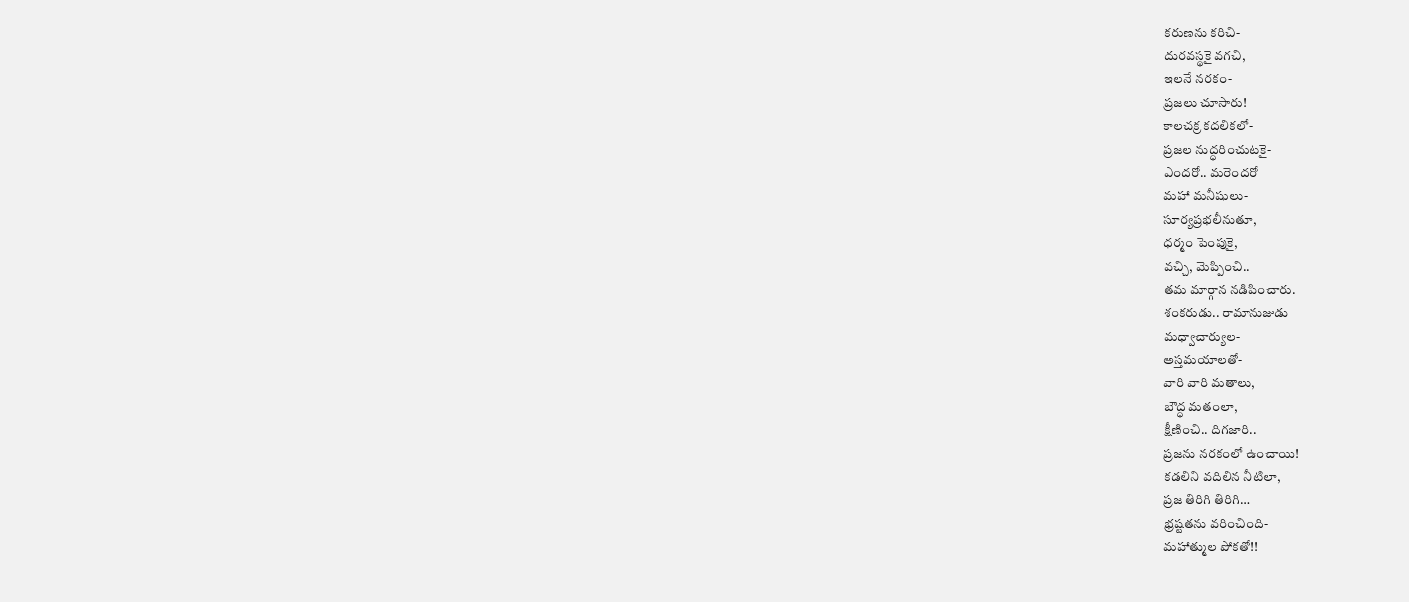కరుణను కరిచి-
దురవస్థకై వగచి,
ఇలనే నరకం-
ప్రజలు చూసారు!
కాలచక్ర కదలికలో-
ప్రజల నుద్ధరించుటకై-
ఎందరో.. మరెందరో
మహా మనీషులు-
సూర్యప్రభలీనుతూ,
ధర్మం పెంపుకై,
వచ్చి, మెప్పించి..
తమ మార్గాన నడిపించారు.
శంకరుడు.. రామానుజుడు
మధ్వాచార్యుల-
అస్తమయాలతో-
వారి వారి మతాలు,
బౌద్ధ మతంలా,
క్షీణించి.. దిగజారి..
ప్రజను నరకంలో ఉంచాయి!
కడలిని వదిలిన నీటిలా,
ప్రజ తిరిగి తిరిగి…
భ్రష్టతను వరించింది-
మహాత్ముల పోకతో!!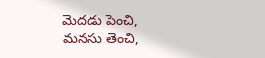మెదడు పెంచి,
మనసు తెంచి,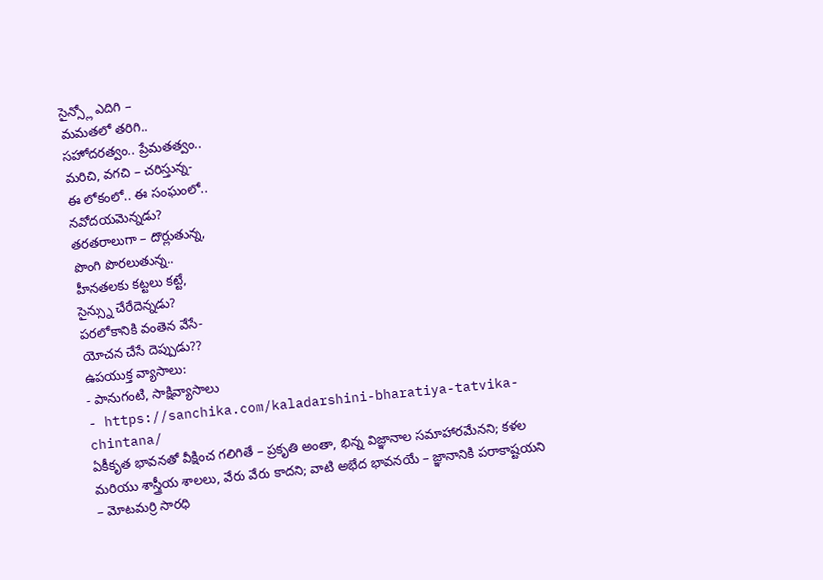సైన్స్లో ఎదిగి –
మమతలో తరిగి..
సహోదరత్వం.. ప్రేమతత్వం..
మరిచి, వగచి – చరిస్తున్న-
ఈ లోకంలో.. ఈ సంఘంలో..
నవోదయమెన్నడు?
తరతరాలుగా – దొర్లుతున్న,
పొంగి పొరలుతున్న..
హీనతలకు కట్టలు కట్టే,
సైన్స్ను చేరేదెన్నడు?
పరలోకానికి వంతెన వేసే-
యోచన చేసే దెప్పుడు??
ఉపయుక్త వ్యాసాలు:
- పానుగంటి, సాక్షివ్యాసాలు
- https://sanchika.com/kaladarshini-bharatiya-tatvika-chintana/
ఏకీకృత భావనతో వీక్షించ గలిగితే – ప్రకృతి అంతా, భిన్న విజ్ఞానాల సమాహారమేనని; కళల మరియు శాస్త్రీయ శాలలు, వేరు వేరు కాదని; వాటి అభేద భావనయే – జ్ఞానానికి పరాకాష్టయని – మోటమర్రి సారధి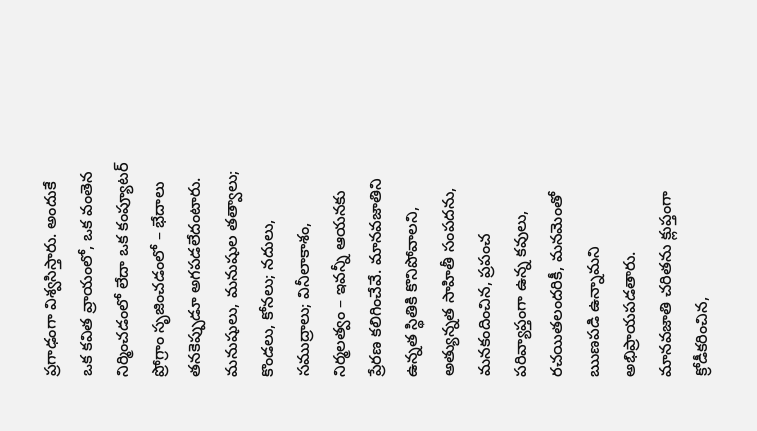ప్రగాఢంగా విశ్వసిస్తారు. అందుకే ఒక కవిత వ్రాయంలో, ఒక వంతెన నిర్మించడంలో లేదా ఒక కంప్యూటర్ ప్రోగ్రాం సృజించడంలో – భేదాలు తనకెప్పుడూ అగపడలేదంటారు.
మనుషులు, మనుషుల తత్వాలు; కొండలు, కోనలు; నదులు, సముద్రాలు; వినీలాకాశం, నిర్మలత్వం – ఇవన్నీ ఆయనకు ప్రేరణ కలిగించేవే. మానవజాతిని ఉన్నత స్థితికి కొనిపోవాలని, అత్యున్నత సాహితీ సంపదను, మనకందించిన, ప్రపంచ పరివ్యాప్తంగా ఉన్న కవులు, రచయితలందరికీ, మనమెంతో ఋణపడి ఉన్నామని అభిప్రాయపడతారు.
మానవజాతి చరితను క్లుప్తంగా క్రోడీకరించిన,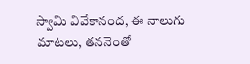స్వామి వివేకానంద, ఈ నాలుగు మాటలు, తననెంతో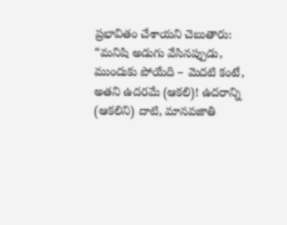ప్రభావితం చేశాయని చెబుతారు:
“మనిషి అడుగు వేసినప్పుడు, ముందుకు పోయేది – మెదటి కంటే, అతని ఉదరమే (ఆకలి)! ఉదరాన్ని (ఆకలిని) దాటి, మానవజాతి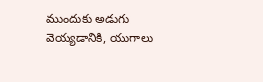ముందుకు అడుగు వెయ్యడానికి, యుగాలు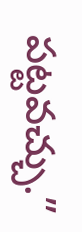పట్టవచ్చు.”